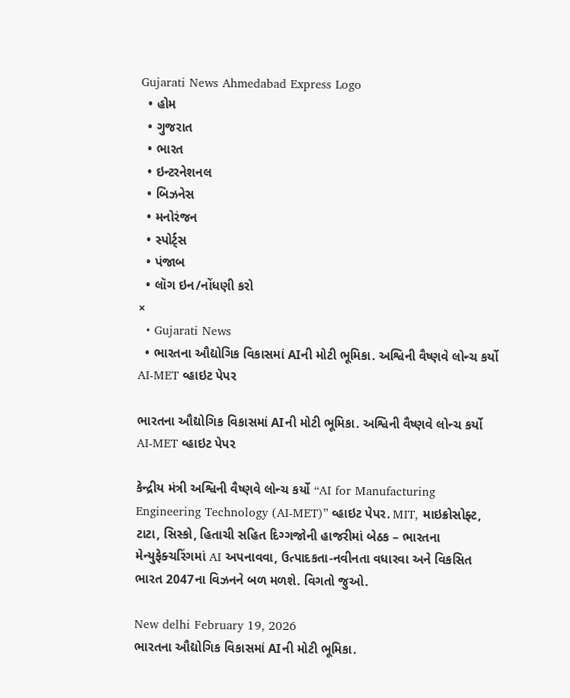Gujarati News Ahmedabad Express Logo
  • હોમ
  • ગુજરાત
  • ભારત
  • ઇન્ટરનેશનલ
  • બિઝનેસ
  • મનોરંજન
  • સ્પોર્ટ્સ
  • પંજાબ
  • લૉગ ઇન/નોંધણી કરો
×
  • Gujarati News
  • ભારતના ઔદ્યોગિક વિકાસમાં AIની મોટી ભૂમિકા. અશ્વિની વૈષ્ણવે લોન્ચ કર્યો AI-MET વ્હાઇટ પેપર

ભારતના ઔદ્યોગિક વિકાસમાં AIની મોટી ભૂમિકા. અશ્વિની વૈષ્ણવે લોન્ચ કર્યો AI-MET વ્હાઇટ પેપર

કેન્દ્રીય મંત્રી અશ્વિની વૈષ્ણવે લોન્ચ કર્યો “AI for Manufacturing Engineering Technology (AI-MET)” વ્હાઇટ પેપર. MIT, માઇક્રોસોફ્ટ, ટાટા, સિસ્કો, હિતાચી સહિત દિગ્ગજોની હાજરીમાં બેઠક – ભારતના મેન્યુફેક્ચરિંગમાં AI અપનાવવા, ઉત્પાદકતા-નવીનતા વધારવા અને વિકસિત ભારત 2047ના વિઝનને બળ મળશે. વિગતો જુઓ.

New delhi February 19, 2026
ભારતના ઔદ્યોગિક વિકાસમાં AIની મોટી ભૂમિકા.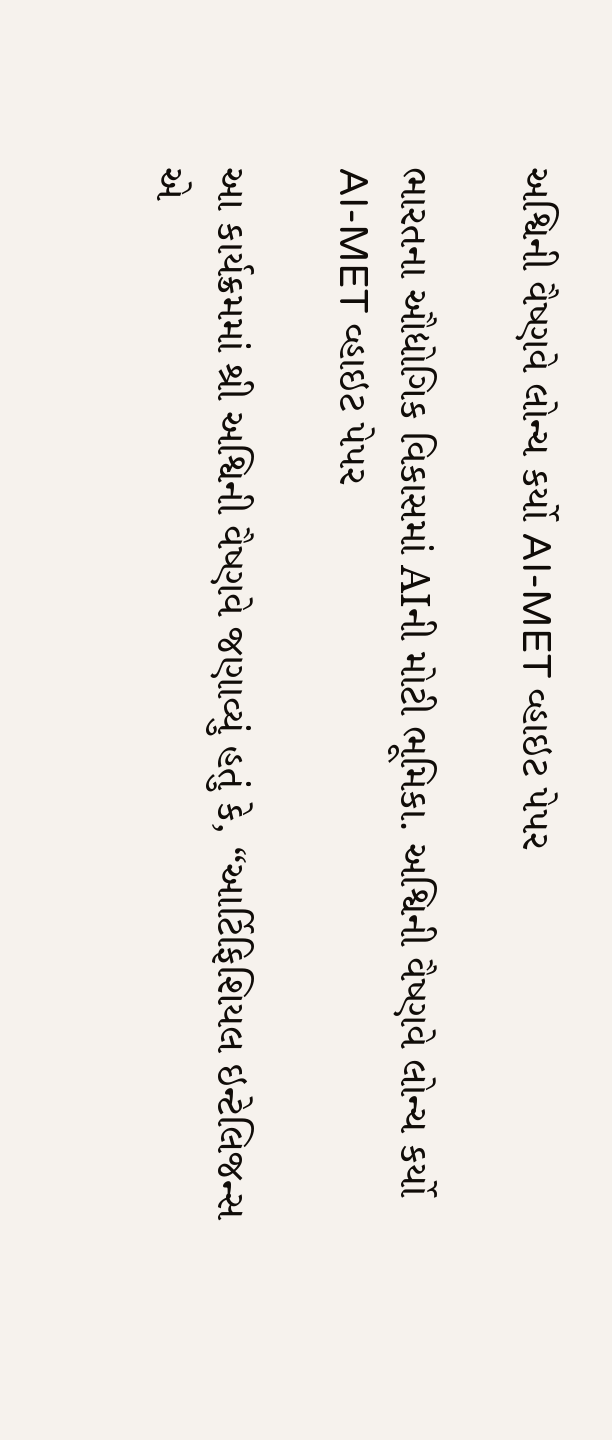અશ્વિની વૈષ્ણવે લોન્ચ કર્યો AI-MET વ્હાઇટ પેપર

ભારતના ઔદ્યોગિક વિકાસમાં AIની મોટી ભૂમિકા. અશ્વિની વૈષ્ણવે લોન્ચ કર્યો AI-MET વ્હાઇટ પેપર

આ કાર્યક્રમમાં શ્રી અશ્વિની વૈષ્ણવે જણાવ્યું હતું કે, “આર્ટિફિશિયલ ઇન્ટેલિજન્સ એ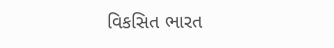વિકસિત ભારત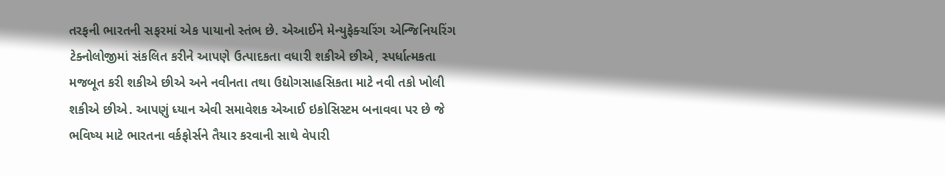તરફની ભારતની સફરમાં એક પાયાનો સ્તંભ છે. એઆઈને મેન્યુફેક્ચરિંગ એન્જિનિયરિંગ ટેક્નોલોજીમાં સંકલિત કરીને આપણે ઉત્પાદકતા વધારી શકીએ છીએ, સ્પર્ધાત્મકતા મજબૂત કરી શકીએ છીએ અને નવીનતા તથા ઉદ્યોગસાહસિકતા માટે નવી તકો ખોલી શકીએ છીએ. આપણું ધ્યાન એવી સમાવેશક એઆઈ ઇકોસિસ્ટમ બનાવવા પર છે જે ભવિષ્ય માટે ભારતના વર્કફોર્સને તૈયાર કરવાની સાથે વેપારી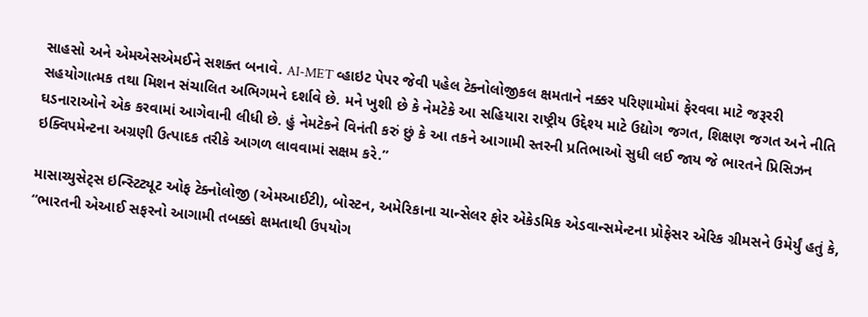સાહસો અને એમએસએમઈને સશક્ત બનાવે. AI-MET વ્હાઇટ પેપર જેવી પહેલ ટેક્નોલોજીકલ ક્ષમતાને નક્કર પરિણામોમાં ફેરવવા માટે જરૂરરી સહયોગાત્મક તથા મિશન સંચાલિત અભિગમને દર્શાવે છે. મને ખુશી છે કે નેમટેકે આ સહિયારા રાષ્ટ્રીય ઉદ્દેશ્ય માટે ઉદ્યોગ જગત, શિક્ષણ જગત અને નીતિ ઘડનારાઓને એક કરવામાં આગેવાની લીધી છે. હું નેમટેકને વિનંતી કરું છું કે આ તકને આગામી સ્તરની પ્રતિભાઓ સુધી લઈ જાય જે ભારતને પ્રિસિઝન ઇક્વિપમેન્ટના અગ્રણી ઉત્પાદક તરીકે આગળ લાવવામાં સક્ષમ કરે.”

માસાચ્યુસેટ્સ ઇન્સ્ટિટ્યૂટ ઓફ ટેક્નોલોજી (એમઆઈટી), બોસ્ટન, અમેરિકાના ચાન્સેલર ફોર એકેડમિક એડવાન્સમેન્ટના પ્રોફેસર એરિક ગ્રીમસને ઉમેર્યું હતું કે, “ભારતની એઆઈ સફરનો આગામી તબક્કો ક્ષમતાથી ઉપયોગ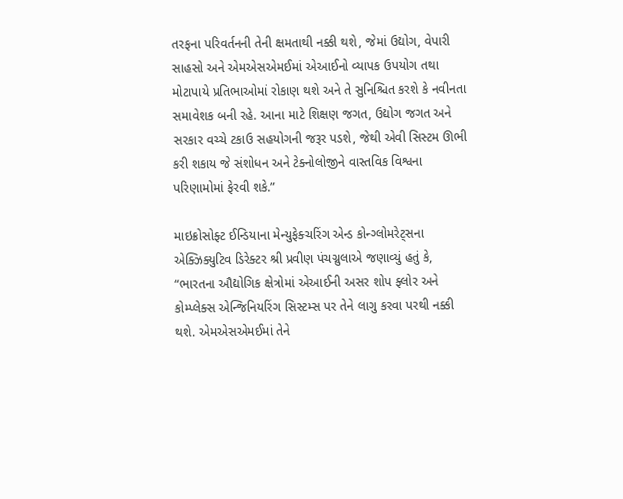તરફના પરિવર્તનની તેની ક્ષમતાથી નક્કી થશે, જેમાં ઉદ્યોગ, વેપારી સાહસો અને એમએસએમઈમાં એઆઈનો વ્યાપક ઉપયોગ તથા મોટાપાયે પ્રતિભાઓમાં રોકાણ થશે અને તે સુનિશ્ચિત કરશે કે નવીનતા સમાવેશક બની રહે. આના માટે શિક્ષણ જગત, ઉદ્યોગ જગત અને સરકાર વચ્ચે ટકાઉ સહયોગની જરૂર પડશે, જેથી એવી સિસ્ટમ ઊભી કરી શકાય જે સંશોધન અને ટેક્નોલોજીને વાસ્તવિક વિશ્વના પરિણામોમાં ફેરવી શકે.”

માઇક્રોસોફ્ટ ઈન્ડિયાના મેન્યુફેક્ચરિંગ એન્ડ કોન્ગ્લોમરેટ્સના એક્ઝિક્યુટિવ ડિરેક્ટર શ્રી પ્રવીણ પંચગ્નુલાએ જણાવ્યું હતું કે, “ભારતના ઔદ્યોગિક ક્ષેત્રોમાં એઆઈની અસર શોપ ફ્લોર અને કોમ્પ્લેક્સ એન્જિનિયરિંગ સિસ્ટમ્સ પર તેને લાગુ કરવા પરથી નક્કી થશે. એમએસએમઈમાં તેને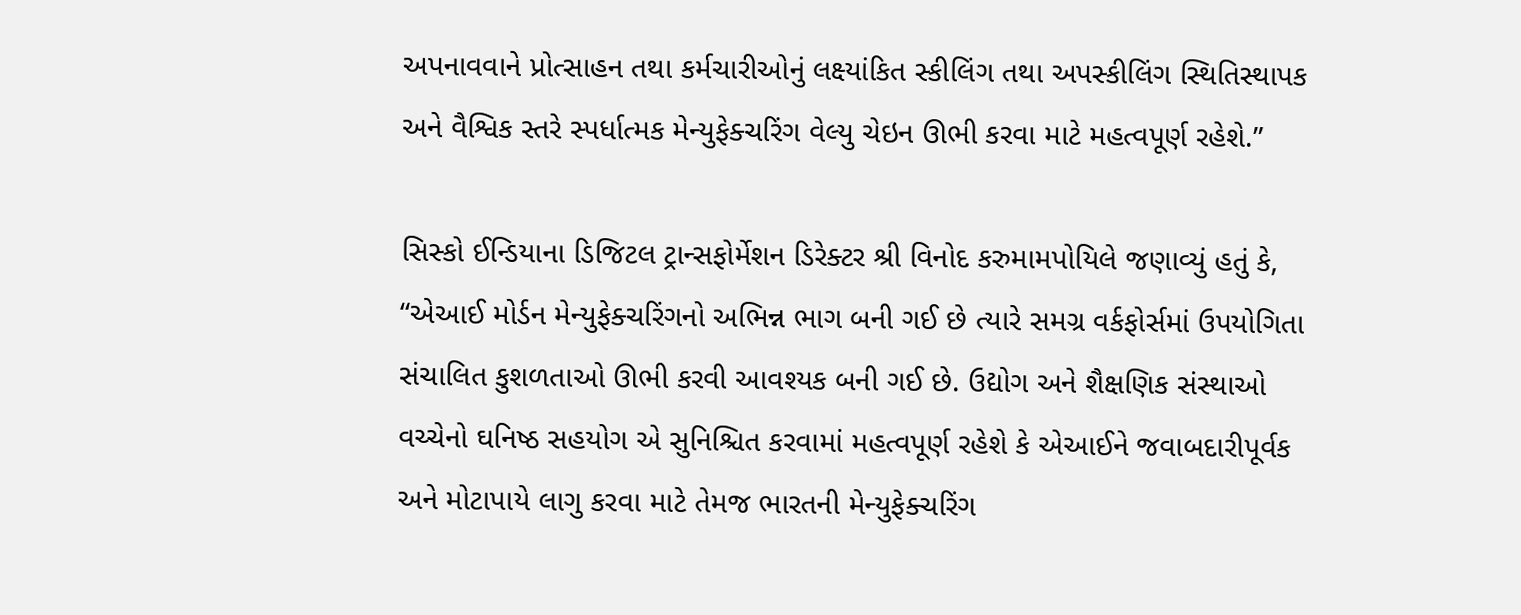અપનાવવાને પ્રોત્સાહન તથા કર્મચારીઓનું લક્ષ્યાંકિત સ્કીલિંગ તથા અપસ્કીલિંગ સ્થિતિસ્થાપક અને વૈશ્વિક સ્તરે સ્પર્ધાત્મક મેન્યુફેક્ચરિંગ વેલ્યુ ચેઇન ઊભી કરવા માટે મહત્વપૂર્ણ રહેશે.”

સિસ્કો ઈન્ડિયાના ડિજિટલ ટ્રાન્સફોર્મેશન ડિરેક્ટર શ્રી વિનોદ કરુમામપોયિલે જણાવ્યું હતું કે, “એઆઈ મોર્ડન મેન્યુફેક્ચરિંગનો અભિન્ન ભાગ બની ગઈ છે ત્યારે સમગ્ર વર્કફોર્સમાં ઉપયોગિતા સંચાલિત કુશળતાઓ ઊભી કરવી આવશ્યક બની ગઈ છે. ઉદ્યોગ અને શૈક્ષણિક સંસ્થાઓ વચ્ચેનો ઘનિષ્ઠ સહયોગ એ સુનિશ્ચિત કરવામાં મહત્વપૂર્ણ રહેશે કે એઆઈને જવાબદારીપૂર્વક અને મોટાપાયે લાગુ કરવા માટે તેમજ ભારતની મેન્યુફેક્ચરિંગ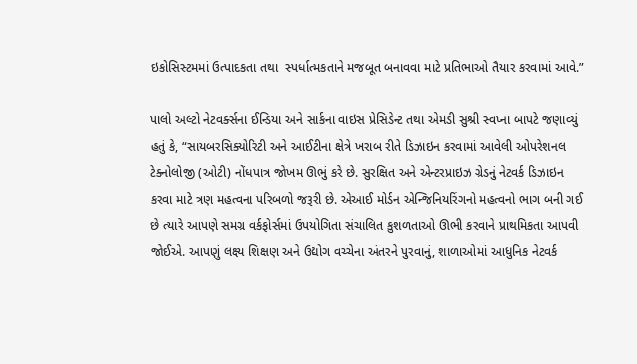ઇકોસિસ્ટમમાં ઉત્પાદકતા તથા  સ્પર્ધાત્મકતાને મજબૂત બનાવવા માટે પ્રતિભાઓ તૈયાર કરવામાં આવે.”

પાલો અલ્ટો નેટવર્ક્સના ઈન્ડિયા અને સાર્કના વાઇસ પ્રેસિડેન્ટ તથા એમડી સુશ્રી સ્વપ્ના બાપટે જણાવ્યું હતું કે, “સાયબરસિક્યોરિટી અને આઈટીના ક્ષેત્રે ખરાબ રીતે ડિઝાઇન કરવામાં આવેલી ઓપરેશનલ ટેક્નોલોજી (ઓટી) નોંધપાત્ર જોખમ ઊભું કરે છે. સુરક્ષિત અને એન્ટરપ્રાઇઝ ગ્રેડનું નેટવર્ક ડિઝાઇન કરવા માટે ત્રણ મહત્વના પરિબળો જરૂરી છે. એઆઈ મોર્ડન એન્જિનિયરિંગનો મહત્વનો ભાગ બની ગઈ છે ત્યારે આપણે સમગ્ર વર્કફોર્સમાં ઉપયોગિતા સંચાલિત કુશળતાઓ ઊભી કરવાને પ્રાથમિકતા આપવી જોઈએ. આપણું લક્ષ્ય શિક્ષણ અને ઉદ્યોગ વચ્ચેના અંતરને પુરવાનું, શાળાઓમાં આધુનિક નેટવર્ક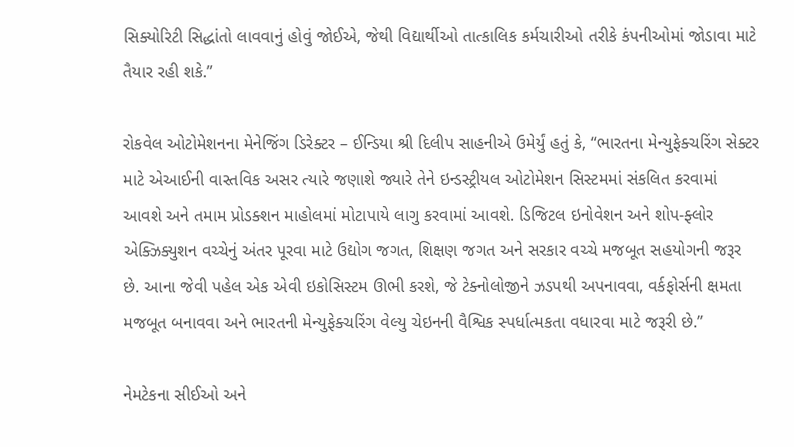સિક્યોરિટી સિદ્ધાંતો લાવવાનું હોવું જોઈએ, જેથી વિદ્યાર્થીઓ તાત્કાલિક કર્મચારીઓ તરીકે કંપનીઓમાં જોડાવા માટે તૈયાર રહી શકે.”

રોકવેલ ઓટોમેશનના મેનેજિંગ ડિરેક્ટર – ઈન્ડિયા શ્રી દિલીપ સાહનીએ ઉમેર્યું હતું કે, “ભારતના મેન્યુફેક્ચરિંગ સેક્ટર માટે એઆઈની વાસ્તવિક અસર ત્યારે જણાશે જ્યારે તેને ઇન્ડસ્ટ્રીયલ ઓટોમેશન સિસ્ટમમાં સંકલિત કરવામાં આવશે અને તમામ પ્રોડક્શન માહોલમાં મોટાપાયે લાગુ કરવામાં આવશે. ડિજિટલ ઇનોવેશન અને શોપ-ફ્લોર એક્ઝિક્યુશન વચ્ચેનું અંતર પૂરવા માટે ઉદ્યોગ જગત, શિક્ષણ જગત અને સરકાર વચ્ચે મજબૂત સહયોગની જરૂર છે. આના જેવી પહેલ એક એવી ઇકોસિસ્ટમ ઊભી કરશે, જે ટેક્નોલોજીને ઝડપથી અપનાવવા, વર્કફોર્સની ક્ષમતા મજબૂત બનાવવા અને ભારતની મેન્યુફેક્ચરિંગ વેલ્યુ ચેઇનની વૈશ્વિક સ્પર્ધાત્મકતા વધારવા માટે જરૂરી છે.”

નેમટેકના સીઈઓ અને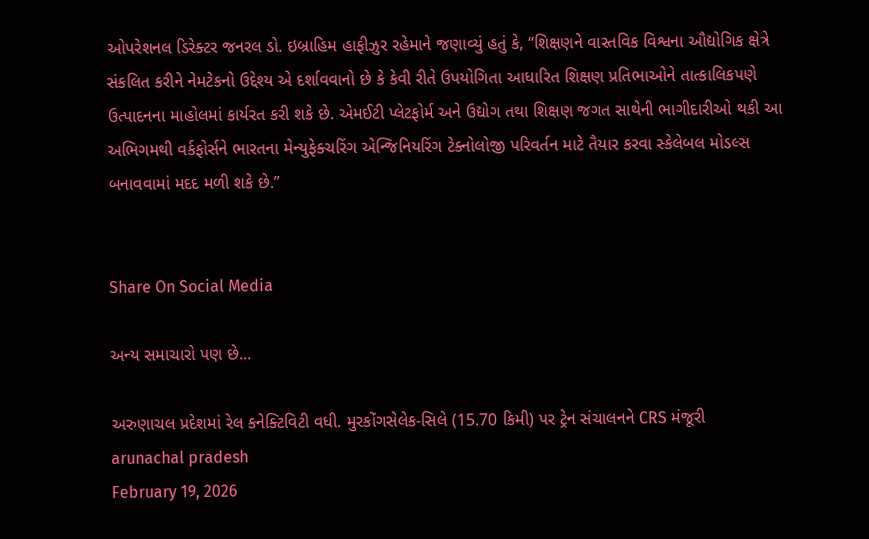ઓપરેશનલ ડિરેક્ટર જનરલ ડો. ઇબ્રાહિમ હાફીઝુર રહેમાને જણાવ્યું હતું કે, “શિક્ષણને વાસ્તવિક વિશ્વના ઔદ્યોગિક ક્ષેત્રે સંકલિત કરીને નેમટેકનો ઉદ્દેશ્ય એ દર્શાવવાનો છે કે કેવી રીતે ઉપયોગિતા આધારિત શિક્ષણ પ્રતિભાઓને તાત્કાલિકપણે ઉત્પાદનના માહોલમાં કાર્યરત કરી શકે છે. એમઈટી પ્લેટફોર્મ અને ઉદ્યોગ તથા શિક્ષણ જગત સાથેની ભાગીદારીઓ થકી આ અભિગમથી વર્કફોર્સને ભારતના મેન્યુફેક્ચરિંગ એન્જિનિયરિંગ ટેક્નોલોજી પરિવર્તન માટે તૈયાર કરવા સ્કેલેબલ મોડલ્સ બનાવવામાં મદદ મળી શકે છે.”


Share On Social Media

અન્ય સમાચારો પણ છે...

અરુણાચલ પ્રદેશમાં રેલ કનેક્ટિવિટી વધી. મુરકોંગસેલેક-સિલે (15.70 કિમી) પર ટ્રેન સંચાલનને CRS મંજૂરી
arunachal pradesh
February 19, 2026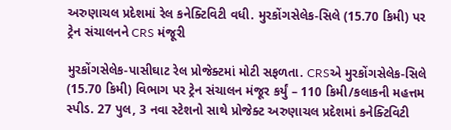અરુણાચલ પ્રદેશમાં રેલ કનેક્ટિવિટી વધી. મુરકોંગસેલેક-સિલે (15.70 કિમી) પર ટ્રેન સંચાલનને CRS મંજૂરી

મુરકોંગસેલેક-પાસીઘાટ રેલ પ્રોજેક્ટમાં મોટી સફળતા. CRSએ મુરકોંગસેલેક-સિલે (15.70 કિમી) વિભાગ પર ટ્રેન સંચાલન મંજૂર કર્યું – 110 કિમી/કલાકની મહત્તમ સ્પીડ. 27 પુલ, 3 નવા સ્ટેશનો સાથે પ્રોજેક્ટ અરુણાચલ પ્રદેશમાં કનેક્ટિવિટી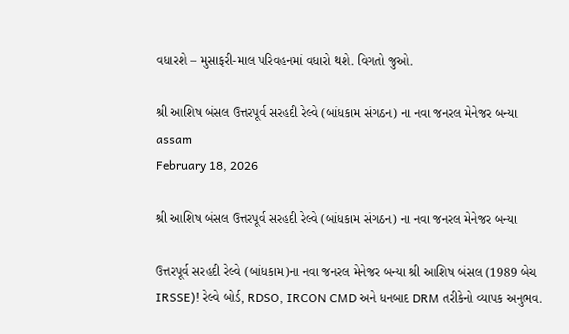વધારશે – મુસાફરી-માલ પરિવહનમાં વધારો થશે. વિગતો જુઓ.

શ્રી આશિષ બંસલ ઉત્તરપૂર્વ સરહદી રેલ્વે (બાંધકામ સંગઠન) ના નવા જનરલ મેનેજર બન્યા
assam
February 18, 2026

શ્રી આશિષ બંસલ ઉત્તરપૂર્વ સરહદી રેલ્વે (બાંધકામ સંગઠન) ના નવા જનરલ મેનેજર બન્યા

ઉત્તરપૂર્વ સરહદી રેલ્વે (બાંધકામ)ના નવા જનરલ મેનેજર બન્યા શ્રી આશિષ બંસલ (1989 બેચ IRSSE)! રેલ્વે બોર્ડ, RDSO, IRCON CMD અને ધનબાદ DRM તરીકેનો વ્યાપક અનુભવ.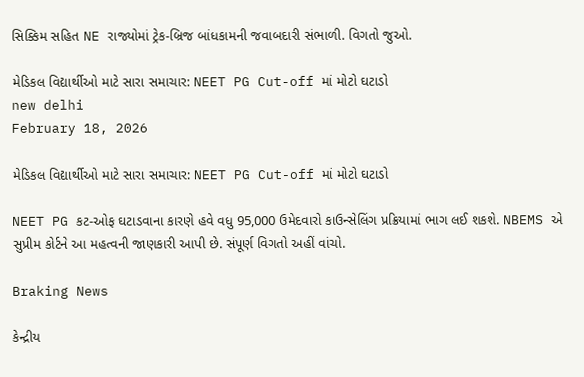સિક્કિમ સહિત NE રાજ્યોમાં ટ્રેક-બ્રિજ બાંધકામની જવાબદારી સંભાળી. વિગતો જુઓ.

મેડિકલ વિદ્યાર્થીઓ માટે સારા સમાચાર: NEET PG Cut-off માં મોટો ઘટાડો
new delhi
February 18, 2026

મેડિકલ વિદ્યાર્થીઓ માટે સારા સમાચાર: NEET PG Cut-off માં મોટો ઘટાડો

NEET PG કટ-ઓફ ઘટાડવાના કારણે હવે વધુ 95,000 ઉમેદવારો કાઉન્સેલિંગ પ્રક્રિયામાં ભાગ લઈ શકશે. NBEMS એ સુપ્રીમ કોર્ટને આ મહત્વની જાણકારી આપી છે. સંપૂર્ણ વિગતો અહીં વાંચો.

Braking News

કેન્દ્રીય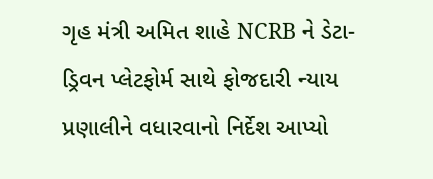ગૃહ મંત્રી અમિત શાહે NCRB ને ડેટા-ડ્રિવન પ્લેટફોર્મ સાથે ફોજદારી ન્યાય પ્રણાલીને વધારવાનો નિર્દેશ આપ્યો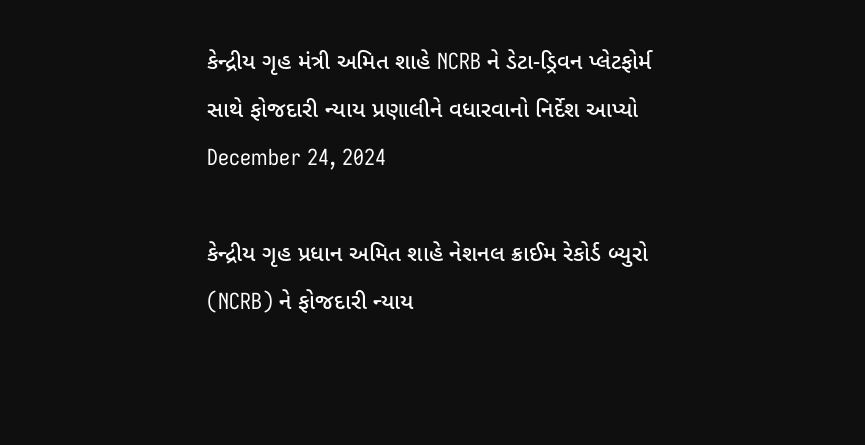કેન્દ્રીય ગૃહ મંત્રી અમિત શાહે NCRB ને ડેટા-ડ્રિવન પ્લેટફોર્મ સાથે ફોજદારી ન્યાય પ્રણાલીને વધારવાનો નિર્દેશ આપ્યો
December 24, 2024

કેન્દ્રીય ગૃહ પ્રધાન અમિત શાહે નેશનલ ક્રાઈમ રેકોર્ડ બ્યુરો (NCRB) ને ફોજદારી ન્યાય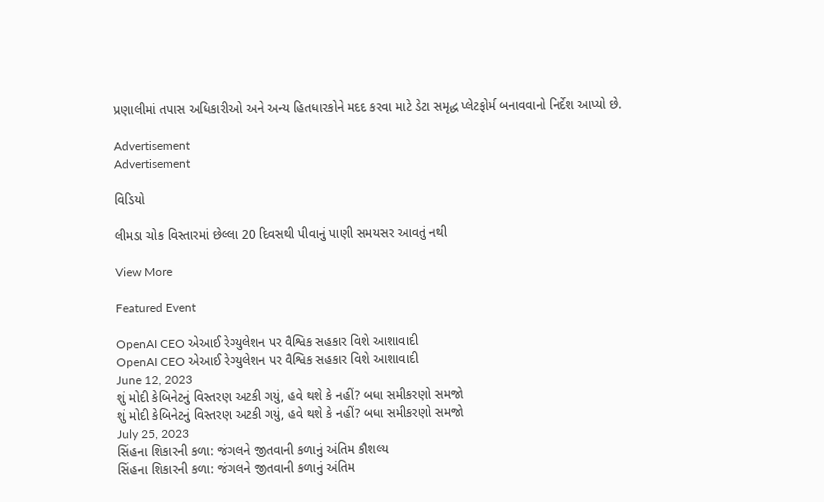પ્રણાલીમાં તપાસ અધિકારીઓ અને અન્ય હિતધારકોને મદદ કરવા માટે ડેટા સમૃદ્ધ પ્લેટફોર્મ બનાવવાનો નિર્દેશ આપ્યો છે.

Advertisement
Advertisement

વિડિયો

લીમડા ચોક વિસ્તારમાં છેલ્લા 20 દિવસથી પીવાનું પાણી સમયસર આવતું નથી

View More

Featured Event

OpenAI CEO એઆઈ રેગ્યુલેશન પર વૈશ્વિક સહકાર વિશે આશાવાદી
OpenAI CEO એઆઈ રેગ્યુલેશન પર વૈશ્વિક સહકાર વિશે આશાવાદી
June 12, 2023
શું મોદી કેબિનેટનું વિસ્તરણ અટકી ગયું, હવે થશે કે નહીં? બધા સમીકરણો સમજો
શું મોદી કેબિનેટનું વિસ્તરણ અટકી ગયું, હવે થશે કે નહીં? બધા સમીકરણો સમજો
July 25, 2023
સિંહના શિકારની કળા: જંગલને જીતવાની કળાનું અંતિમ કૌશલ્ય
સિંહના શિકારની કળા: જંગલને જીતવાની કળાનું અંતિમ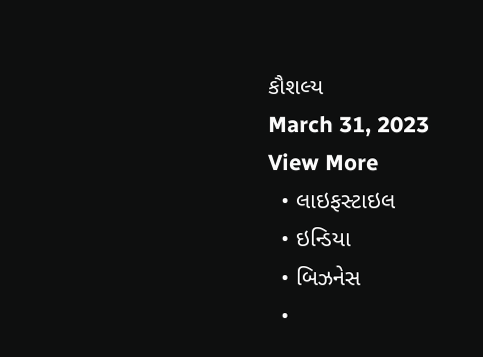કૌશલ્ય
March 31, 2023
View More
  • લાઇફસ્ટાઇલ
  • ઇન્ડિયા
  • બિઝનેસ
  •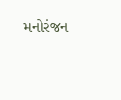મનોરંજન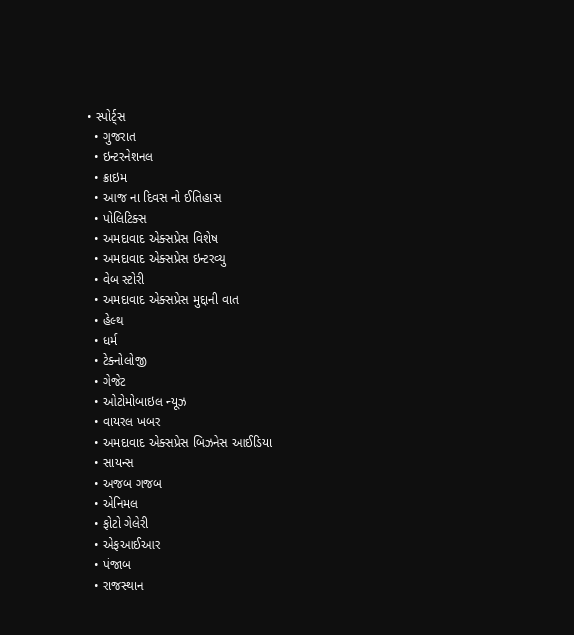• સ્પોર્ટ્સ
  • ગુજરાત
  • ઇન્ટરનેશનલ
  • ક્રાઇમ
  • આજ ના દિવસ નો ઈતિહાસ
  • પોલિટિક્સ
  • અમદાવાદ એક્સપ્રેસ વિશેષ
  • અમદાવાદ એક્સપ્રેસ ઇન્ટરવ્યુ
  • વેબ સ્ટોરી
  • અમદાવાદ એક્સપ્રેસ મુદ્દાની વાત
  • હેલ્થ
  • ધર્મ
  • ટેક્નોલોજી
  • ગેજેટ
  • ઓટોમોબાઇલ ન્યૂઝ
  • વાયરલ ખબર
  • અમદાવાદ એક્સપ્રેસ બિઝનેસ આઈડિયા
  • સાયન્સ
  • અજબ ગજબ
  • એનિમલ
  • ફોટો ગેલેરી
  • એફઆઈઆર
  • પંજાબ
  • રાજસ્થાન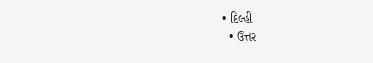• દિલ્હી
  • ઉત્તર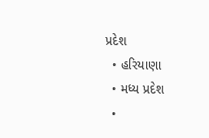પ્રદેશ
  • હરિયાણા
  • મધ્ય પ્રદેશ
  •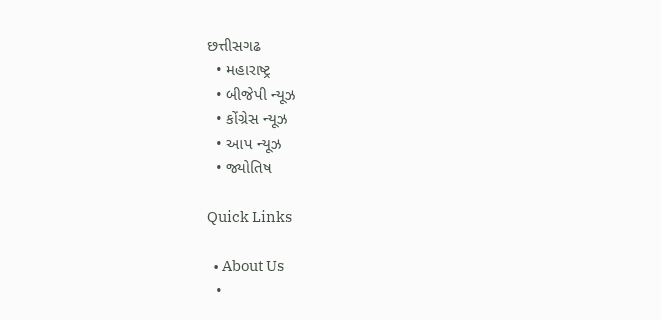છત્તીસગઢ
  • મહારાષ્ટ્ર
  • બીજેપી ન્યૂઝ
  • કોંગ્રેસ ન્યૂઝ
  • આપ ન્યૂઝ
  • જ્યોતિષ

Quick Links

  • About Us
  •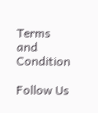Terms and Condition

Follow Us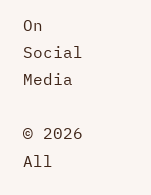On Social Media

© 2026 All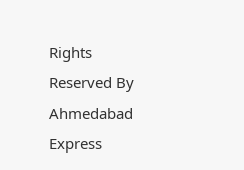Rights Reserved By Ahmedabad Express